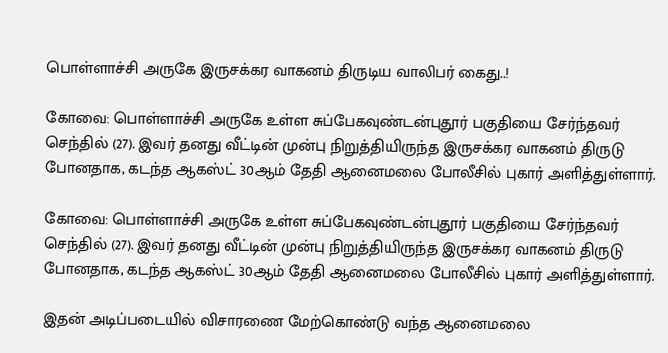பொள்ளாச்சி அருகே இருசக்கர வாகனம் திருடிய வாலிபர் கைது..!

கோவை: பொள்ளாச்சி அருகே உள்ள சுப்பேகவுண்டன்புதூர் பகுதியை சேர்ந்தவர் செந்தில் (27). இவர் தனது வீட்டின் முன்பு நிறுத்தியிருந்த இருசக்கர வாகனம் திருடு போனதாக, கடந்த ஆகஸ்ட் 30ஆம் தேதி ஆனைமலை போலீசில் புகார் அளித்துள்ளார்.

கோவை: பொள்ளாச்சி அருகே உள்ள சுப்பேகவுண்டன்புதூர் பகுதியை சேர்ந்தவர் செந்தில் (27). இவர் தனது வீட்டின் முன்பு நிறுத்தியிருந்த இருசக்கர வாகனம் திருடு போனதாக, கடந்த ஆகஸ்ட் 30ஆம் தேதி ஆனைமலை போலீசில் புகார் அளித்துள்ளார்.

இதன் அடிப்படையில் விசாரணை மேற்கொண்டு வந்த ஆனைமலை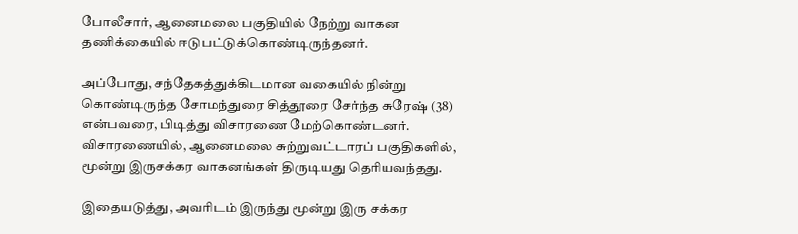போலீசார், ஆனைமலை பகுதியில் நேற்று வாகன தணிக்கையில் ஈடுபட்டுக்கொண்டிருந்தனர்.

அப்போது, சந்தேகத்துக்கிடமான வகையில் நின்று கொண்டிருந்த சோமந்துரை சித்தூரை சேர்ந்த சுரேஷ் (38) என்பவரை, பிடித்து விசாரணை மேற்கொண்டனர். விசாரணையில், ஆனைமலை சுற்றுவட்டாரப் பகுதிகளில், மூன்று இருசக்கர வாகனங்கள் திருடியது தெரியவந்தது.

இதையடுத்து, அவரிடம் இருந்து மூன்று இரு சக்கர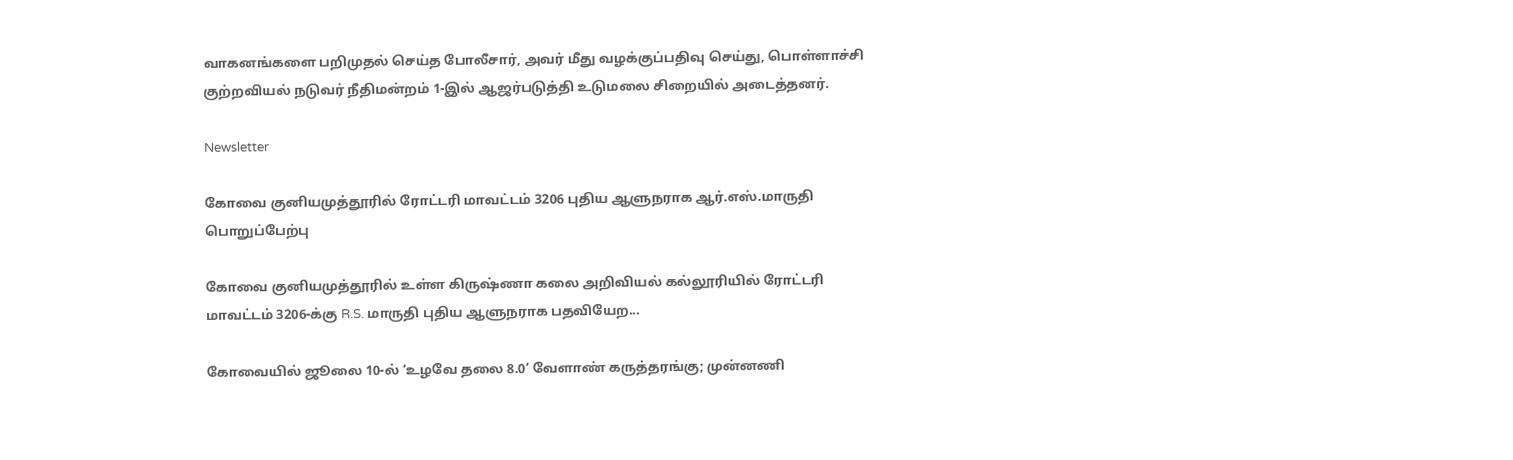வாகனங்களை பறிமுதல் செய்த போலீசார், அவர் மீது வழக்குப்பதிவு செய்து, பொள்ளாச்சி குற்றவியல் நடுவர் நீதிமன்றம் 1-இல் ஆஜர்படுத்தி உடுமலை சிறையில் அடைத்தனர்.

Newsletter

கோவை குனியமுத்தூரில் ரோட்டரி மாவட்டம் 3206 புதிய ஆளுநராக ஆர்.எஸ்.மாருதி பொறுப்பேற்பு

கோவை குனியமுத்தூரில் உள்ள கிருஷ்ணா கலை அறிவியல் கல்லூரியில் ரோட்டரி மாவட்டம் 3206-க்கு R.S. மாருதி புதிய ஆளுநராக பதவியேற...

கோவையில் ஜூலை 10-ல் ‘உழவே தலை 8.0’ வேளாண் கருத்தரங்கு; முன்னணி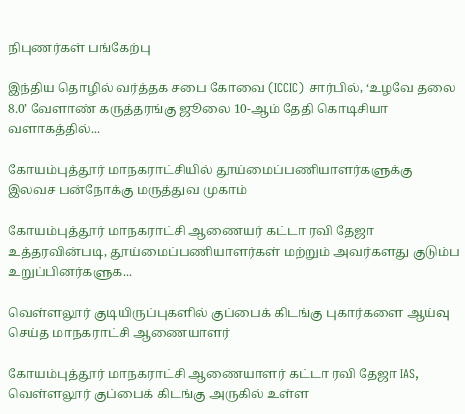நிபுணர்கள் பங்கேற்பு

இந்திய தொழில் வர்த்தக சபை கோவை (ICCIC) சார்பில், ‘உழவே தலை 8.0’ வேளாண் கருத்தரங்கு ஜூலை 10-ஆம் தேதி கொடிசியா வளாகத்தில்...

கோயம்புத்தூர் மாநகராட்சியில் தூய்மைப்பணியாளர்களுக்கு இலவச பன்நோக்கு மருத்துவ முகாம்

கோயம்புத்தூர் மாநகராட்சி ஆணையர் கட்டா ரவி தேஜா உத்தரவின்படி, தூய்மைப்பணியாளர்கள் மற்றும் அவர்களது குடும்ப உறுப்பினர்களுக...

வெள்ளலூர் குடியிருப்புகளில் குப்பைக் கிடங்கு புகார்களை ஆய்வு செய்த மாநகராட்சி ஆணையாளர்

கோயம்புத்தூர் மாநகராட்சி ஆணையாளர் கட்டா ரவி தேஜா IAS, வெள்ளலூர் குப்பைக் கிடங்கு அருகில் உள்ள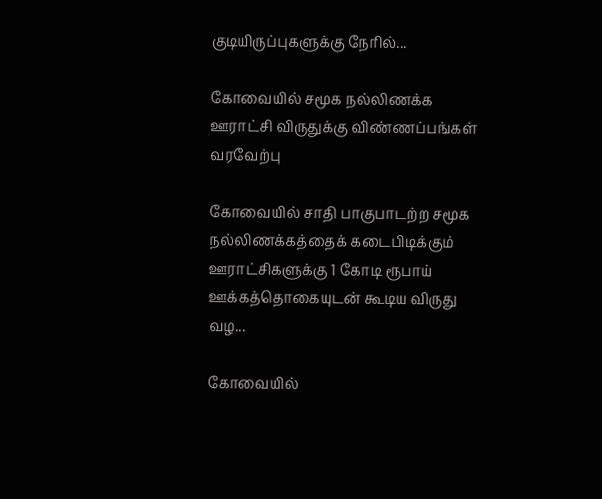குடியிருப்புகளுக்கு நேரில்...

கோவையில் சமூக நல்லிணக்க ஊராட்சி விருதுக்கு விண்ணப்பங்கள் வரவேற்பு

கோவையில் சாதி பாகுபாடற்ற சமூக நல்லிணக்கத்தைக் கடைபிடிக்கும் ஊராட்சிகளுக்கு 1 கோடி ரூபாய் ஊக்கத்தொகையுடன் கூடிய விருது வழ...

கோவையில்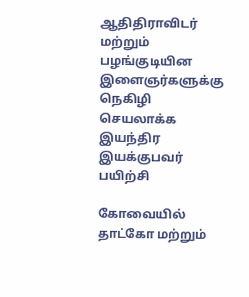ஆதிதிராவிடர் மற்றும் பழங்குடியின இளைஞர்களுக்கு நெகிழி செயலாக்க இயந்திர இயக்குபவர் பயிற்சி

கோவையில் தாட்கோ மற்றும்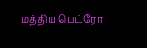மத்திய பெட்ரோ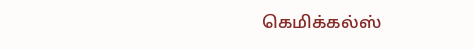கெமிக்கல்ஸ்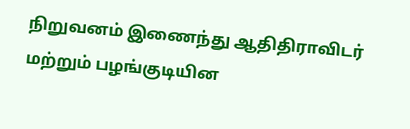நிறுவனம் இணைந்து ஆதிதிராவிடர் மற்றும் பழங்குடியின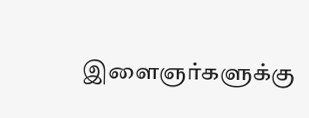இளைஞர்களுக்கு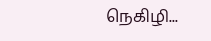நெகிழி...